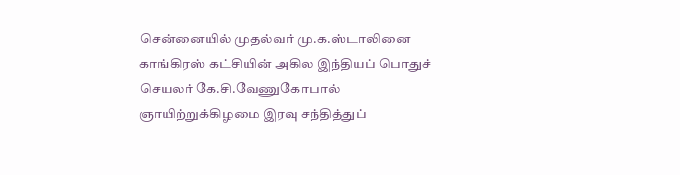சென்னையில் முதல்வர் மு.க.ஸ்டாலினை காங்கிரஸ் கட்சியின் அகில இந்தியப் பொதுச் செயலர் கே.சி.வேணுகோபால் ஞாயிற்றுக்கிழமை இரவு சந்தித்துப்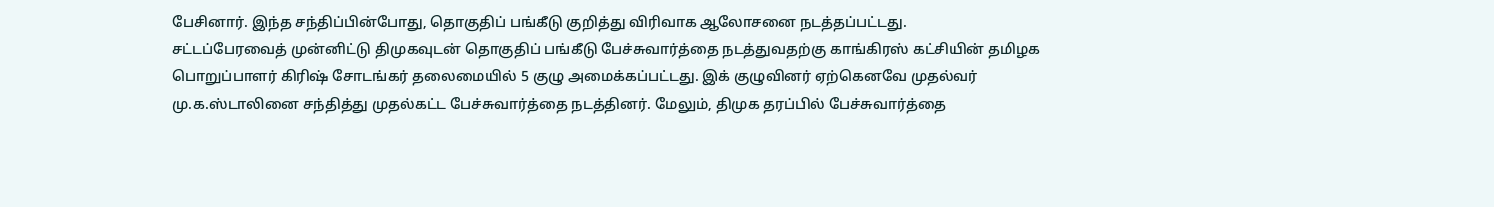பேசினார். இந்த சந்திப்பின்போது, தொகுதிப் பங்கீடு குறித்து விரிவாக ஆலோசனை நடத்தப்பட்டது.
சட்டப்பேரவைத் முன்னிட்டு திமுகவுடன் தொகுதிப் பங்கீடு பேச்சுவார்த்தை நடத்துவதற்கு காங்கிரஸ் கட்சியின் தமிழக பொறுப்பாளர் கிரிஷ் சோடங்கர் தலைமையில் 5 குழு அமைக்கப்பட்டது. இக் குழுவினர் ஏற்கெனவே முதல்வர் மு.க.ஸ்டாலினை சந்தித்து முதல்கட்ட பேச்சுவார்த்தை நடத்தினர். மேலும், திமுக தரப்பில் பேச்சுவார்த்தை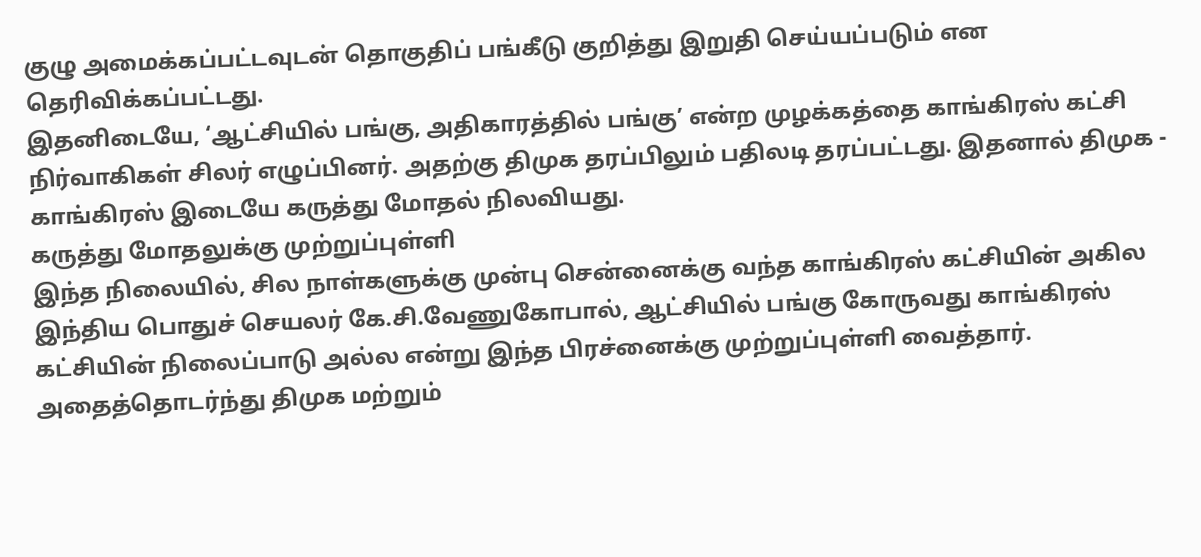குழு அமைக்கப்பட்டவுடன் தொகுதிப் பங்கீடு குறித்து இறுதி செய்யப்படும் என தெரிவிக்கப்பட்டது.
இதனிடையே, ‘ஆட்சியில் பங்கு, அதிகாரத்தில் பங்கு’ என்ற முழக்கத்தை காங்கிரஸ் கட்சி நிர்வாகிகள் சிலர் எழுப்பினர். அதற்கு திமுக தரப்பிலும் பதிலடி தரப்பட்டது. இதனால் திமுக - காங்கிரஸ் இடையே கருத்து மோதல் நிலவியது.
கருத்து மோதலுக்கு முற்றுப்புள்ளி
இந்த நிலையில், சில நாள்களுக்கு முன்பு சென்னைக்கு வந்த காங்கிரஸ் கட்சியின் அகில இந்திய பொதுச் செயலர் கே.சி.வேணுகோபால், ஆட்சியில் பங்கு கோருவது காங்கிரஸ் கட்சியின் நிலைப்பாடு அல்ல என்று இந்த பிரச்னைக்கு முற்றுப்புள்ளி வைத்தார். அதைத்தொடர்ந்து திமுக மற்றும்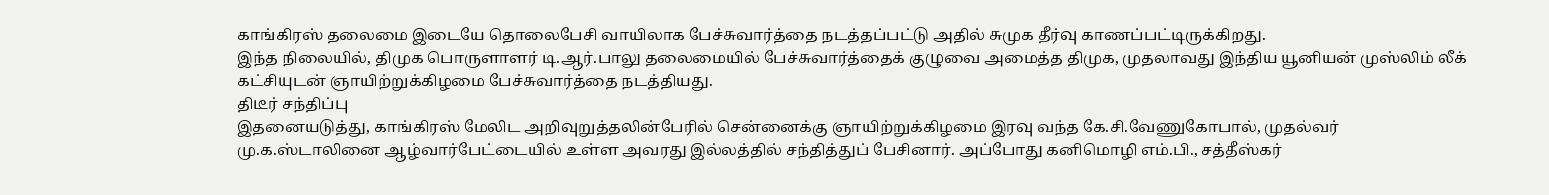காங்கிரஸ் தலைமை இடையே தொலைபேசி வாயிலாக பேச்சுவார்த்தை நடத்தப்பட்டு அதில் சுமுக தீர்வு காணப்பட்டிருக்கிறது.
இந்த நிலையில், திமுக பொருளாளர் டி.ஆர்.பாலு தலைமையில் பேச்சுவார்த்தைக் குழுவை அமைத்த திமுக, முதலாவது இந்திய யூனியன் முஸ்லிம் லீக் கட்சியுடன் ஞாயிற்றுக்கிழமை பேச்சுவார்த்தை நடத்தியது.
திடீர் சந்திப்பு
இதனையடுத்து, காங்கிரஸ் மேலிட அறிவுறுத்தலின்பேரில் சென்னைக்கு ஞாயிற்றுக்கிழமை இரவு வந்த கே.சி.வேணுகோபால், முதல்வர் மு.க.ஸ்டாலினை ஆழ்வார்பேட்டையில் உள்ள அவரது இல்லத்தில் சந்தித்துப் பேசினார். அப்போது கனிமொழி எம்.பி., சத்தீஸ்கர்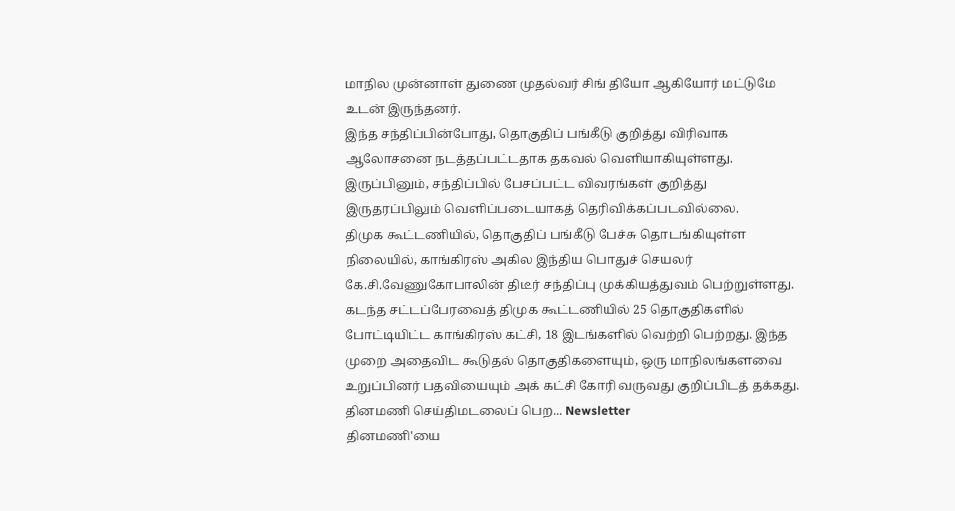மாநில முன்னாள் துணை முதல்வர் சிங் தியோ ஆகியோர் மட்டுமே உடன் இருந்தனர்.
இந்த சந்திப்பின்போது, தொகுதிப் பங்கீடு குறித்து விரிவாக ஆலோசனை நடத்தப்பட்டதாக தகவல் வெளியாகியுள்ளது. இருப்பினும், சந்திப்பில் பேசப்பட்ட விவரங்கள் குறித்து இருதரப்பிலும் வெளிப்படையாகத் தெரிவிக்கப்படவில்லை.
திமுக கூட்டணியில், தொகுதிப் பங்கீடு பேச்சு தொடங்கியுள்ள நிலையில், காங்கிரஸ் அகில இந்திய பொதுச் செயலர் கே.சி.வேணுகோபாலின் திடீர் சந்திப்பு முக்கியத்துவம் பெற்றுள்ளது.
கடந்த சட்டப்பேரவைத் திமுக கூட்டணியில் 25 தொகுதிகளில் போட்டியிட்ட காங்கிரஸ் கட்சி, 18 இடங்களில் வெற்றி பெற்றது. இந்த முறை அதைவிட கூடுதல் தொகுதிகளையும், ஒரு மாநிலங்களவை உறுப்பினர் பதவியையும் அக் கட்சி கோரி வருவது குறிப்பிடத் தக்கது.
தினமணி செய்திமடலைப் பெற... Newsletter
தினமணி'யை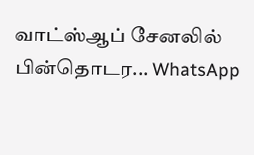வாட்ஸ்ஆப் சேனலில் பின்தொடர... WhatsApp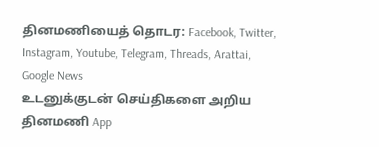தினமணியைத் தொடர: Facebook, Twitter, Instagram, Youtube, Telegram, Threads, Arattai, Google News
உடனுக்குடன் செய்திகளை அறிய தினமணி App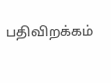பதிவிறக்கம்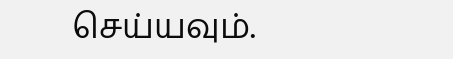செய்யவும்.